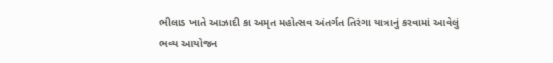ભીલાડ ખાતે આઝાદી કા અમૃત મહોત્સવ અંતર્ગત તિરંગા યાત્રાનું કરવામાં આવેલું ભવ્ય આયોજન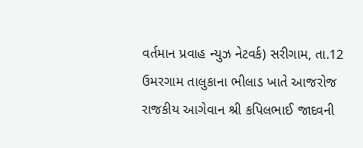વર્તમાન પ્રવાહ ન્યુઝ નેટવર્ક) સરીગામ, તા.12 ઉમરગામ તાલુકાના ભીલાડ ખાતે આજરોજ રાજકીય આગેવાન શ્રી કપિલભાઈ જાદવની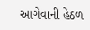આગેવાની હેઠળ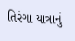તિરંગા યાત્રાનું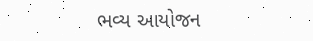ભવ્ય આયોજન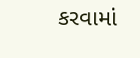કરવામાં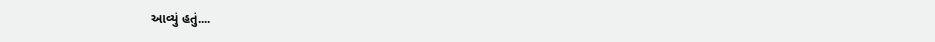આવ્યું હતું....